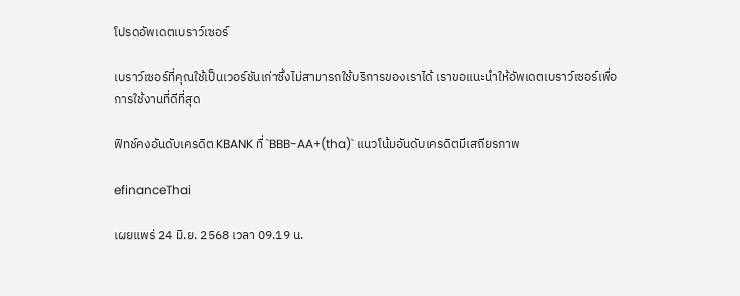โปรดอัพเดตเบราว์เซอร์

เบราว์เซอร์ที่คุณใช้เป็นเวอร์ชันเก่าซึ่งไม่สามารถใช้บริการของเราได้ เราขอแนะนำให้อัพเดตเบราว์เซอร์เพื่อการใช้งานที่ดีที่สุด

ฟิทช์คงอันดับเครดิต KBANK ที่ `BBB-AA+(tha)` แนวโน้มอันดับเครดิตมีเสถียรภาพ

efinanceThai

เผยแพร่ 24 มิ.ย. 2568 เวลา 09.19 น.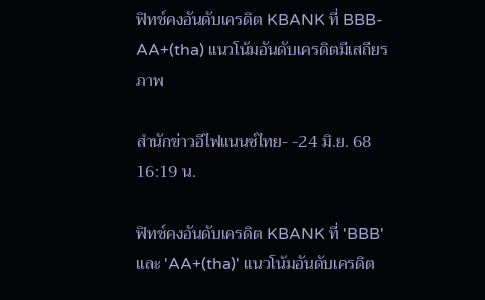ฟิทช์คงอันดับเครดิต KBANK ที่ BBB-AA+(tha) แนวโน้มอันดับเครดิตมีเสถียรภาพ

สำนักข่าวอีไฟแนนซ์ไทย- -24 มิ.ย. 68 16:19 น.

ฟิทช์คงอันดับเครดิต KBANK ที่ 'BBB' และ 'AA+(tha)' แนวโน้มอันดับเครดิต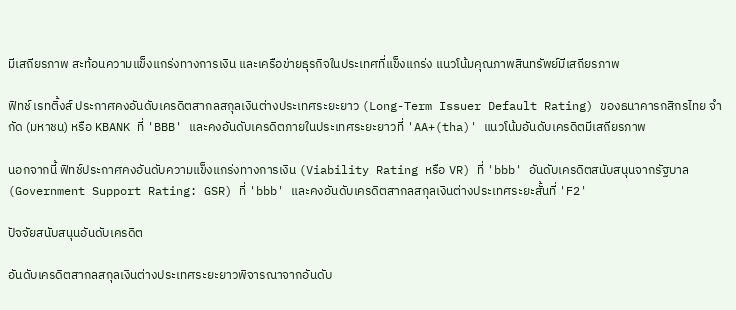มีเสถียรภาพ สะท้อนความแข็งแกร่งทางการเงิน และเครือข่ายธุรกิจในประเทศที่แข็งแกร่ง แนวโน้มคุณภาพสินทรัพย์มีเสถียรภาพ

ฟิทช์ เรทติ้งส์ ประกาศคงอันดับเครดิตสากลสกุลเงินต่างประเทศระยะยาว (Long-Term Issuer Default Rating) ของธนาคารกสิกรไทย จำกัด (มหาชน) หรือ KBANK ที่ 'BBB' และคงอันดับเครดิตภายในประเทศระยะยาวที่ 'AA+(tha)' แนวโน้มอันดับเครดิตมีเสถียรภาพ

นอกจากนี้ ฟิทช์ประกาศคงอันดับความแข็งแกร่งทางการเงิน (Viability Rating หรือ VR) ที่ 'bbb' อันดับเครดิตสนับสนุนจากรัฐบาล (Government Support Rating: GSR) ที่ 'bbb' และคงอันดับเครดิตสากลสกุลเงินต่างประเทศระยะสั้นที่ 'F2'

ปัจจัยสนับสนุนอันดับเครดิต

อันดับเครดิตสากลสกุลเงินต่างประเทศระยะยาวพิจารณาจากอันดับ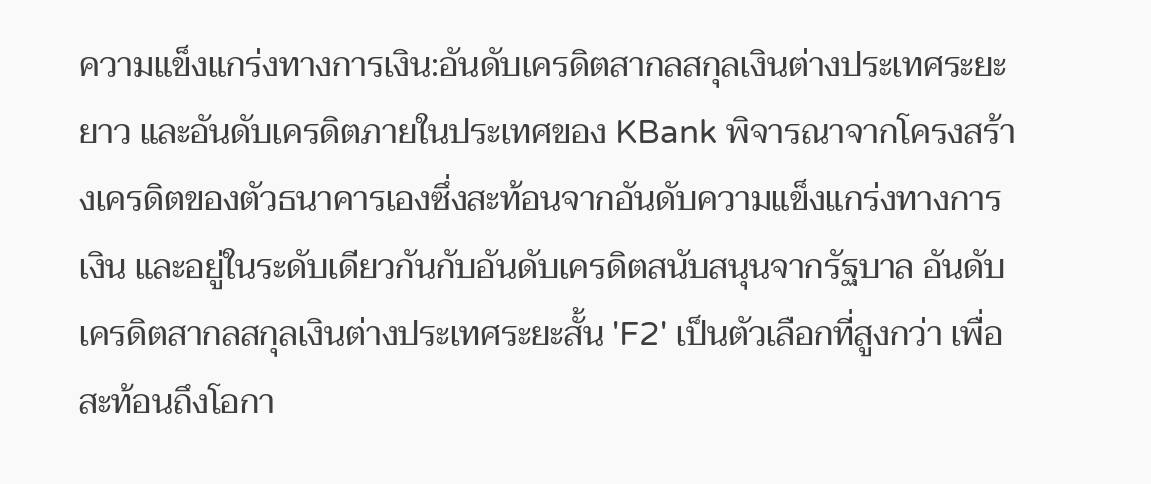ความแข็งแกร่งทางการเงิน:อันดับเครดิตสากลสกุลเงินต่างประเทศระยะยาว และอันดับเครดิตภายในประเทศของ KBank พิจารณาจากโครงสร้างเครดิตของตัวธนาคารเองซึ่งสะท้อนจากอันดับความแข็งแกร่งทางการเงิน และอยู่ในระดับเดียวกันกับอันดับเครดิตสนับสนุนจากรัฐบาล อันดับเครดิตสากลสกุลเงินต่างประเทศระยะสั้น 'F2' เป็นตัวเลือกที่สูงกว่า เพื่อสะท้อนถึงโอกา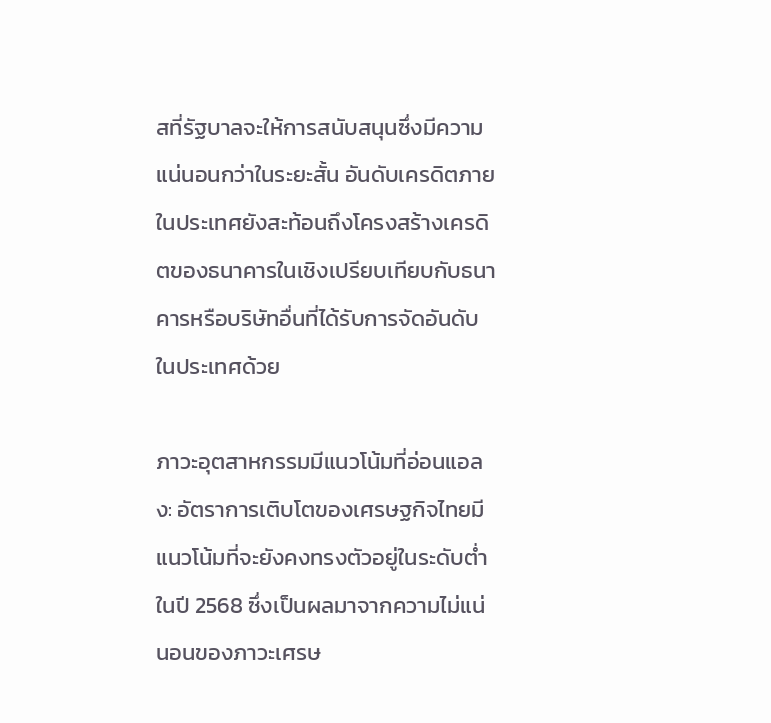สที่รัฐบาลจะให้การสนับสนุนซึ่งมีความแน่นอนกว่าในระยะสั้น อันดับเครดิตภายในประเทศยังสะท้อนถึงโครงสร้างเครดิตของธนาคารในเชิงเปรียบเทียบกับธนาคารหรือบริษัทอื่นที่ได้รับการจัดอันดับในประเทศด้วย

ภาวะอุตสาหกรรมมีแนวโน้มที่อ่อนแอลง: อัตราการเติบโตของเศรษฐกิจไทยมีแนวโน้มที่จะยังคงทรงตัวอยู่ในระดับต่ำในปี 2568 ซึ่งเป็นผลมาจากความไม่แน่นอนของภาวะเศรษ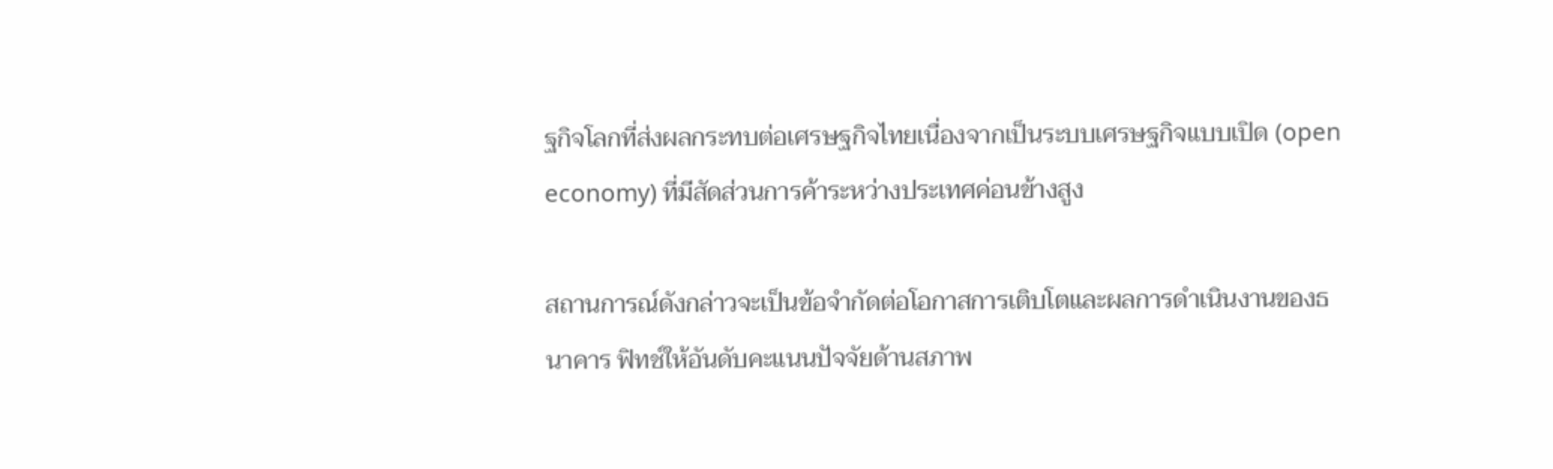ฐกิจโลกที่ส่งผลกระทบต่อเศรษฐกิจไทยเนื่องจากเป็นระบบเศรษฐกิจแบบเปิด (open economy) ที่มีสัดส่วนการค้าระหว่างประเทศค่อนข้างสูง

สถานการณ์ดังกล่าวจะเป็นข้อจำกัดต่อโอกาสการเติบโตและผลการดำเนินงานของธนาคาร ฟิทช์ให้อันดับคะแนนปัจจัยด้านสภาพ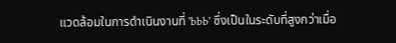แวดล้อมในการดำเนินงานที่ 'bbb' ซึ่งเป็นในระดับที่สูงกว่าเมื่อ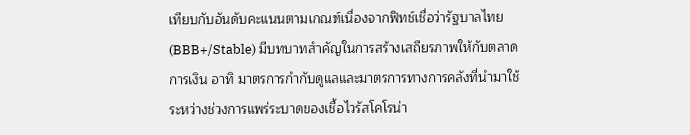เทียบกับอันดับคะแนนตามเกณฑ์เนื่องจากฟิทช์เชื่อว่ารัฐบาลไทย (BBB+/Stable) มีบทบาทสำคัญในการสร้างเสถียรภาพให้กับตลาดการเงิน อาทิ มาตรการกำกับดูแลและมาตรการทางการคลังที่นำมาใช้ระหว่างช่วงการแพร่ระบาดของเชื้อไวรัสโคโรน่า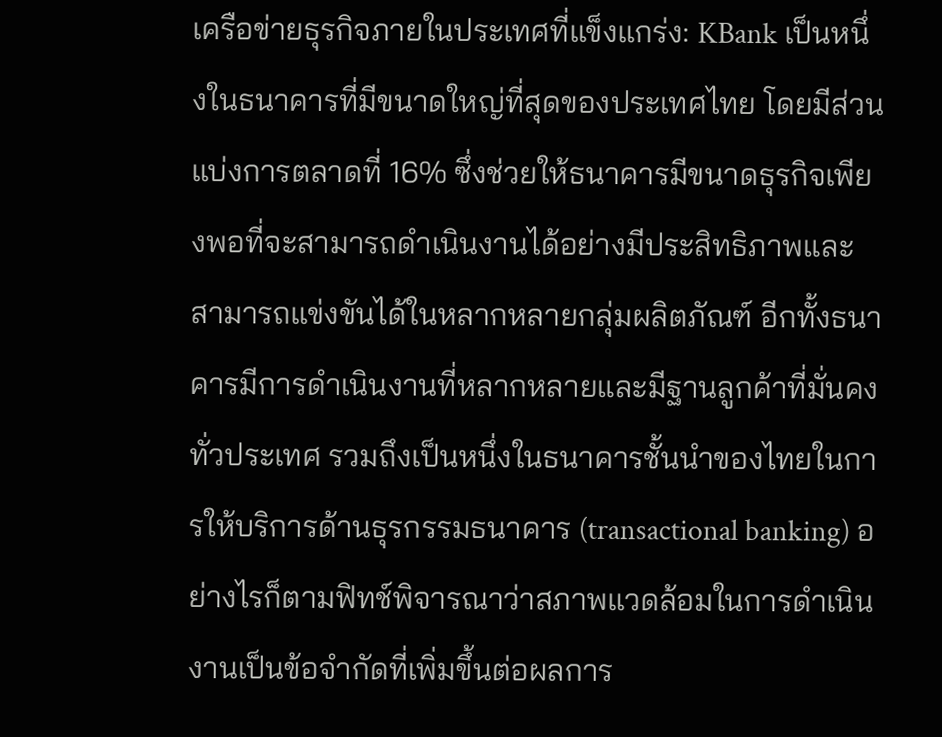เครือข่ายธุรกิจภายในประเทศที่แข็งแกร่ง: KBank เป็นหนึ่งในธนาคารที่มีขนาดใหญ่ที่สุดของประเทศไทย โดยมีส่วนแบ่งการตลาดที่ 16% ซึ่งช่วยให้ธนาคารมีขนาดธุรกิจเพียงพอที่จะสามารถดำเนินงานได้อย่างมีประสิทธิภาพและสามารถแข่งขันได้ในหลากหลายกลุ่มผลิตภัณฑ์ อีกทั้งธนาคารมีการดำเนินงานที่หลากหลายและมีฐานลูกค้าที่มั่นคงทั่วประเทศ รวมถึงเป็นหนึ่งในธนาคารชั้นนำของไทยในการให้บริการด้านธุรกรรมธนาคาร (transactional banking) อย่างไรก็ตามฟิทช์พิจารณาว่าสภาพแวดล้อมในการดำเนินงานเป็นข้อจำกัดที่เพิ่มขึ้นต่อผลการ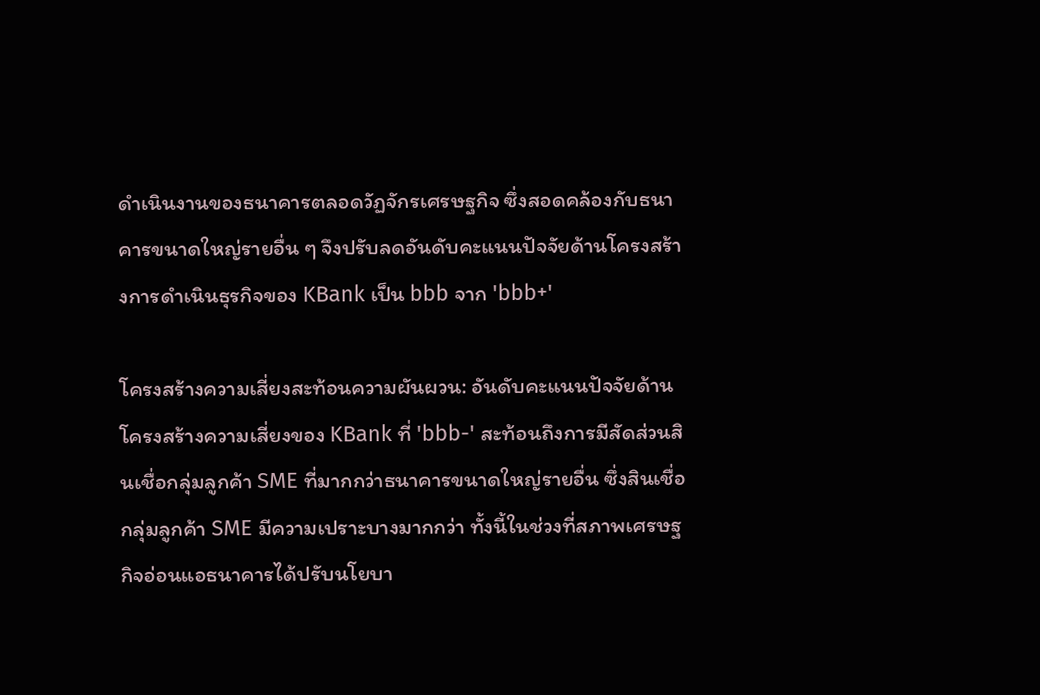ดำเนินงานของธนาคารตลอดวัฏจักรเศรษฐกิจ ซึ่งสอดคล้องกับธนาคารขนาดใหญ่รายอื่น ๆ จึงปรับลดอันดับคะแนนปัจจัยด้านโครงสร้างการดำเนินธุรกิจของ KBank เป็น bbb จาก 'bbb+'

โครงสร้างความเสี่ยงสะท้อนความผันผวน: อันดับคะแนนปัจจัยด้านโครงสร้างความเสี่ยงของ KBank ที่ 'bbb-' สะท้อนถึงการมีสัดส่วนสินเชื่อกลุ่มลูกค้า SME ที่มากกว่าธนาคารขนาดใหญ่รายอื่น ซึ่งสินเชื่อกลุ่มลูกค้า SME มีความเปราะบางมากกว่า ทั้งนี้ในช่วงที่สภาพเศรษฐกิจอ่อนแอธนาคารได้ปรับนโยบา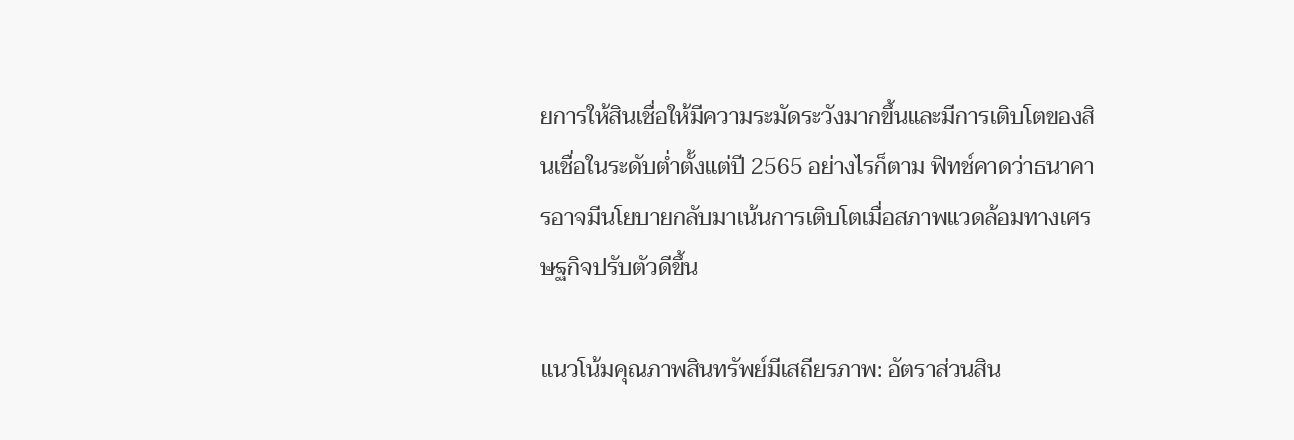ยการให้สินเชื่อให้มีความระมัดระวังมากขึ้นและมีการเติบโตของสินเชื่อในระดับต่ำตั้งแต่ปี 2565 อย่างไรก็ตาม ฟิทช์คาดว่าธนาคารอาจมีนโยบายกลับมาเน้นการเติบโตเมื่อสภาพแวดล้อมทางเศรษฐกิจปรับตัวดีขึ้น

แนวโน้มคุณภาพสินทรัพย์มีเสถียรภาพ: อัตราส่วนสิน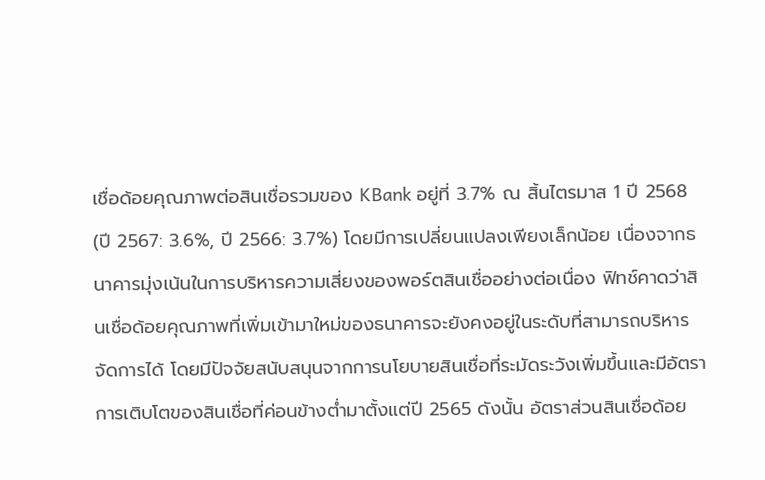เชื่อด้อยคุณภาพต่อสินเชื่อรวมของ KBank อยู่ที่ 3.7% ณ สิ้นไตรมาส 1 ปี 2568 (ปี 2567: 3.6%, ปี 2566: 3.7%) โดยมีการเปลี่ยนแปลงเพียงเล็กน้อย เนื่องจากธนาคารมุ่งเน้นในการบริหารความเสี่ยงของพอร์ตสินเชื่ออย่างต่อเนื่อง ฟิทช์คาดว่าสินเชื่อด้อยคุณภาพที่เพิ่มเข้ามาใหม่ของธนาคารจะยังคงอยู่ในระดับที่สามารถบริหารจัดการได้ โดยมีปัจจัยสนับสนุนจากการนโยบายสินเชื่อที่ระมัดระวังเพิ่มขึ้นและมีอัตราการเติบโตของสินเชื่อที่ค่อนข้างต่ำมาตั้งแต่ปี 2565 ดังนั้น อัตราส่วนสินเชื่อด้อย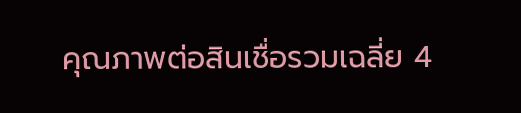คุณภาพต่อสินเชื่อรวมเฉลี่ย 4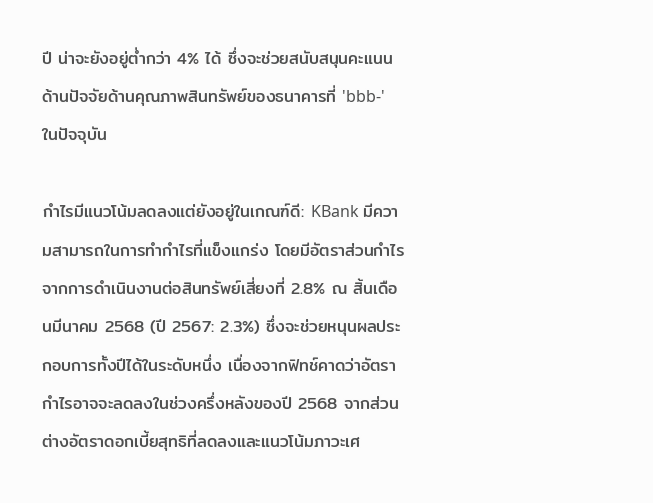ปี น่าจะยังอยู่ต่ำกว่า 4% ได้ ซึ่งจะช่วยสนับสนุนคะแนนด้านปัจจัยด้านคุณภาพสินทรัพย์ของธนาคารที่ 'bbb-' ในปัจจุบัน

กำไรมีแนวโน้มลดลงแต่ยังอยู่ในเกณฑ์ดี: KBank มีความสามารถในการทำกำไรที่แข็งแกร่ง โดยมีอัตราส่วนกำไรจากการดำเนินงานต่อสินทรัพย์เสี่ยงที่ 2.8% ณ สิ้นเดือนมีนาคม 2568 (ปี 2567: 2.3%) ซึ่งจะช่วยหนุนผลประกอบการทั้งปีได้ในระดับหนึ่ง เนื่องจากฟิทช์คาดว่าอัตรากำไรอาจจะลดลงในช่วงครึ่งหลังของปี 2568 จากส่วนต่างอัตราดอกเบี้ยสุทธิที่ลดลงและแนวโน้มภาวะเศ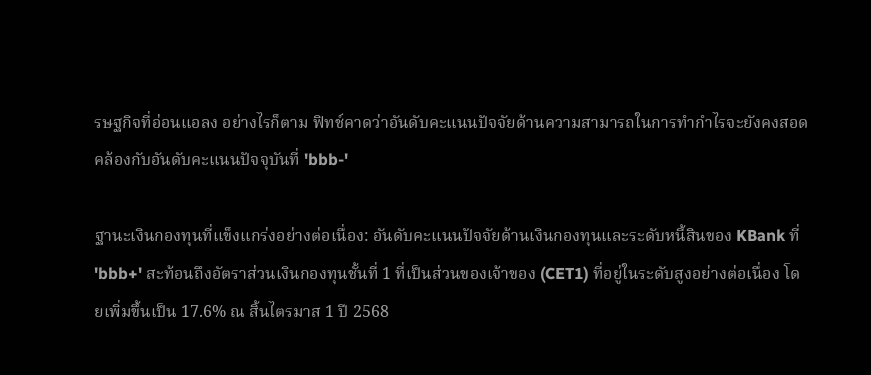รษฐกิจที่อ่อนแอลง อย่างไรก็ตาม ฟิทช์คาดว่าอันดับคะแนนปัจจัยด้านความสามารถในการทำกำไรจะยังคงสอดคล้องกับอันดับคะแนนปัจจุบันที่ 'bbb-'

ฐานะเงินกองทุนที่แข็งแกร่งอย่างต่อเนื่อง: อันดับคะแนนปัจจัยด้านเงินกองทุนและระดับหนี้สินของ KBank ที่ 'bbb+' สะท้อนถึงอัตราส่วนเงินกองทุนชั้นที่ 1 ที่เป็นส่วนของเจ้าของ (CET1) ที่อยู่ในระดับสูงอย่างต่อเนื่อง โดยเพิ่มขึ้นเป็น 17.6% ณ สิ้นไตรมาส 1 ปี 2568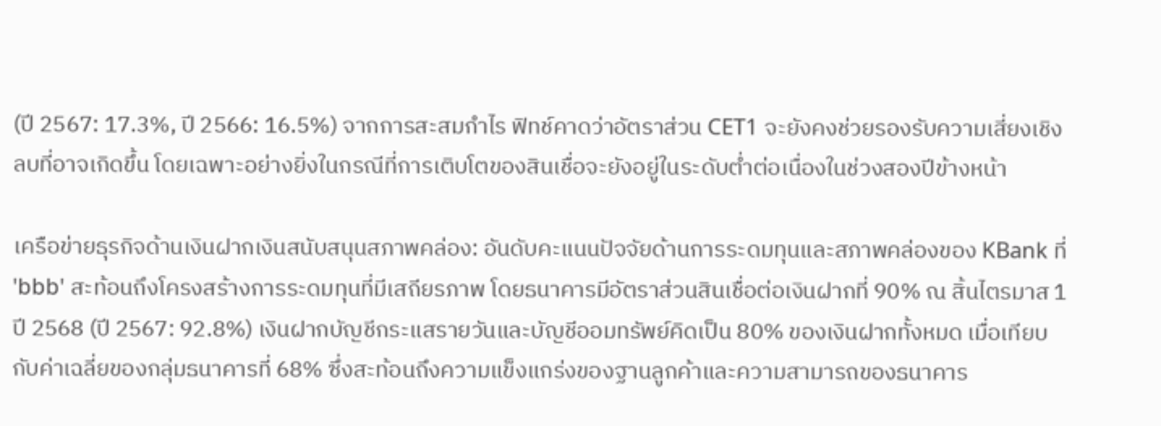(ปี 2567: 17.3%, ปี 2566: 16.5%) จากการสะสมกำไร ฟิทช์คาดว่าอัตราส่วน CET1 จะยังคงช่วยรองรับความเสี่ยงเชิงลบที่อาจเกิดขึ้น โดยเฉพาะอย่างยิ่งในกรณีที่การเติบโตของสินเชื่อจะยังอยู่ในระดับต่ำต่อเนื่องในช่วงสองปีข้างหน้า

เครือข่ายธุรกิจด้านเงินฝากเงินสนับสนุนสภาพคล่อง: อันดับคะแนนปัจจัยด้านการระดมทุนและสภาพคล่องของ KBank ที่ 'bbb' สะท้อนถึงโครงสร้างการระดมทุนที่มีเสถียรภาพ โดยธนาคารมีอัตราส่วนสินเชื่อต่อเงินฝากที่ 90% ณ สิ้นไตรมาส 1 ปี 2568 (ปี 2567: 92.8%) เงินฝากบัญชีกระแสรายวันและบัญชีออมทรัพย์คิดเป็น 80% ของเงินฝากทั้งหมด เมื่อเทียบกับค่าเฉลี่ยของกลุ่มธนาคารที่ 68% ซึ่งสะท้อนถึงความแข็งแกร่งของฐานลูกค้าและความสามารถของธนาคาร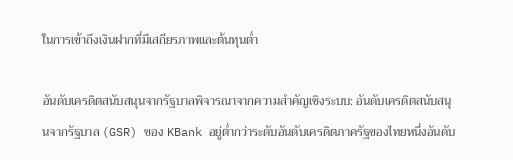ในการเข้าถึงเงินฝากที่มีเสถียรภาพและต้นทุนต่ำ

อันดับเครดิตสนับสนุนจากรัฐบาลพิจารณาจากความสำคัญเชิงระบบ: อันดับเครดิตสนับสนุนจากรัฐบาล (GSR) ของ KBank อยู่ต่ำกว่าระดับอันดับเครดิตภาครัฐของไทยหนึ่งอันดับ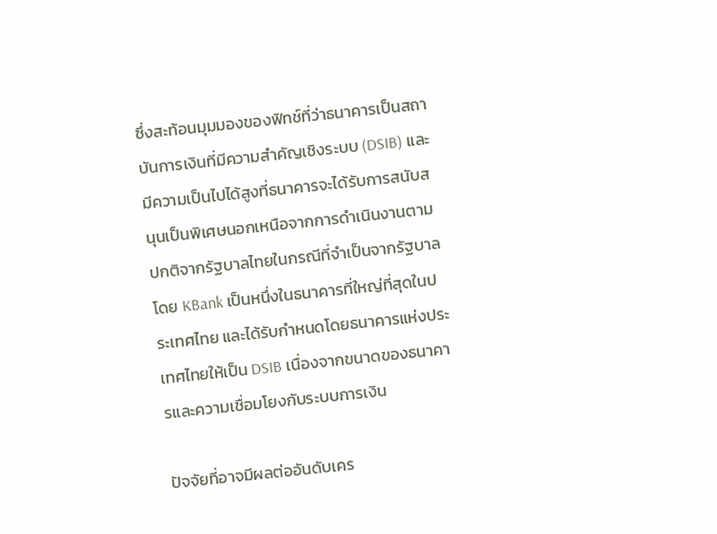ซึ่งสะท้อนมุมมองของฟิทช์ที่ว่าธนาคารเป็นสถาบันการเงินที่มีความสำคัญเชิงระบบ (DSIB) และมีความเป็นไปได้สูงที่ธนาคารจะได้รับการสนับสนุนเป็นพิเศษนอกเหนือจากการดำเนินงานตามปกติจากรัฐบาลไทยในกรณีที่จำเป็นจากรัฐบาล โดย KBank เป็นหนึ่งในธนาคารที่ใหญ่ที่สุดในประเทศไทย และได้รับกำหนดโดยธนาคารแห่งประเทศไทยให้เป็น DSIB เนื่องจากขนาดของธนาคารและความเชื่อมโยงกับระบบการเงิน

ปัจจัยที่อาจมีผลต่ออันดับเคร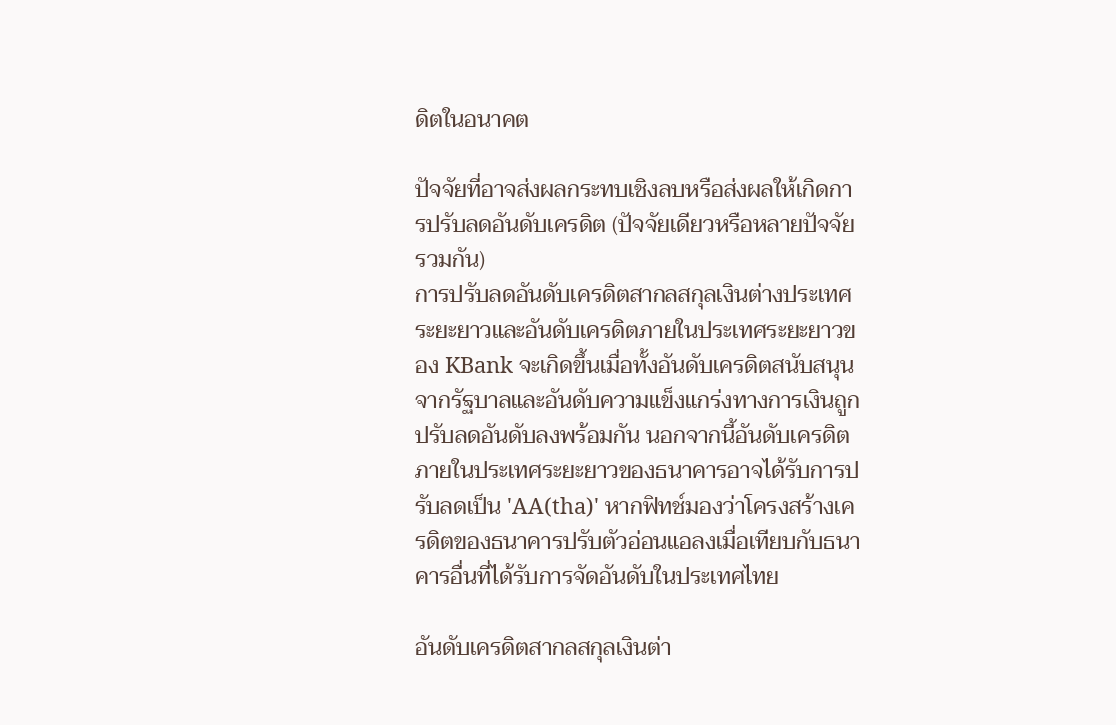ดิตในอนาคต

ปัจจัยที่อาจส่งผลกระทบเชิงลบหรือส่งผลให้เกิดการปรับลดอันดับเครดิต (ปัจจัยเดียวหรือหลายปัจจัยรวมกัน)
การปรับลดอันดับเครดิตสากลสกุลเงินต่างประเทศระยะยาวและอันดับเครดิตภายในประเทศระยะยาวของ KBank จะเกิดขึ้นเมื่อทั้งอันดับเครดิตสนับสนุนจากรัฐบาลและอันดับความแข็งแกร่งทางการเงินถูกปรับลดอันดับลงพร้อมกัน นอกจากนี้อันดับเครดิตภายในประเทศระยะยาวของธนาคารอาจได้รับการปรับลดเป็น 'AA(tha)' หากฟิทช์มองว่าโครงสร้างเครดิตของธนาคารปรับตัวอ่อนแอลงเมื่อเทียบกับธนาคารอื่นที่ได้รับการจัดอันดับในประเทศไทย

อันดับเครดิตสากลสกุลเงินต่า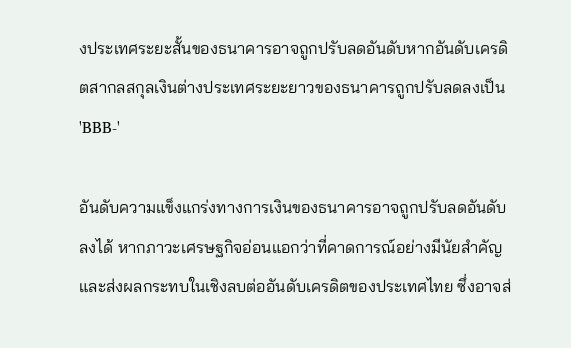งประเทศระยะสั้นของธนาคารอาจถูกปรับลดอันดับหากอันดับเครดิตสากลสกุลเงินต่างประเทศระยะยาวของธนาคารถูกปรับลดลงเป็น 'BBB-'

อันดับความแข็งแกร่งทางการเงินของธนาคารอาจถูกปรับลดอันดับลงได้ หากภาวะเศรษฐกิจอ่อนแอกว่าที่คาดการณ์อย่างมีนัยสำคัญและส่งผลกระทบในเชิงลบต่ออันดับเครดิตของประเทศไทย ซึ่งอาจส่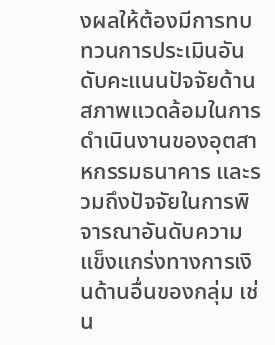งผลให้ต้องมีการทบทวนการประเมินอันดับคะแนนปัจจัยด้านสภาพแวดล้อมในการดำเนินงานของอุตสาหกรรมธนาคาร และรวมถึงปัจจัยในการพิจารณาอันดับความแข็งแกร่งทางการเงินด้านอื่นของกลุ่ม เช่น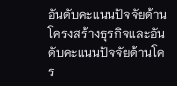อันดับคะแนนปัจจัยด้านโครงสร้างธุรกิจและอันดับคะแนนปัจจัยด้านโคร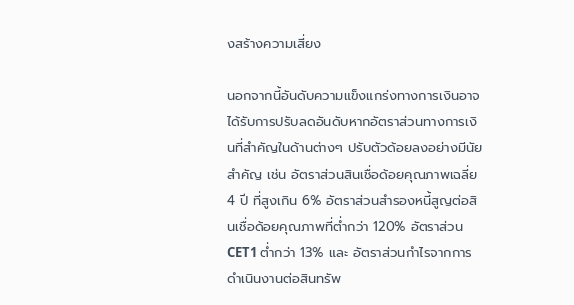งสร้างความเสี่ยง

นอกจากนี้อันดับความแข็งแกร่งทางการเงินอาจได้รับการปรับลดอันดับหากอัตราส่วนทางการเงินที่สำคัญในด้านต่างๆ ปรับตัวด้อยลงอย่างมีนัยสำคัญ เช่น อัตราส่วนสินเชื่อด้อยคุณภาพเฉลี่ย 4 ปี ที่สูงเกิน 6% อัตราส่วนสำรองหนี้สูญต่อสินเชื่อด้อยคุณภาพที่ต่ำกว่า 120% อัตราส่วน CET1 ต่ำกว่า 13% และ อัตราส่วนกำไรจากการดำเนินงานต่อสินทรัพ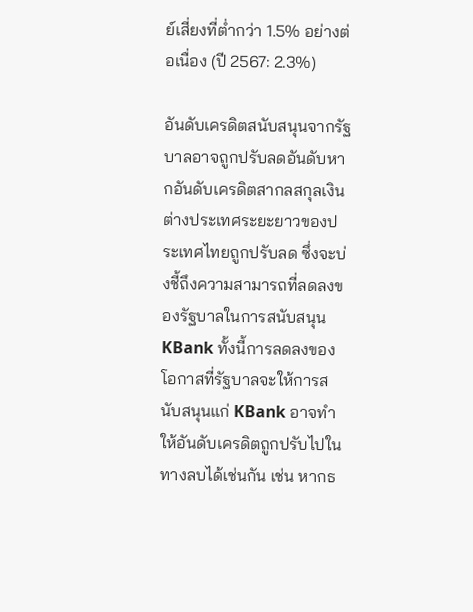ย์เสี่ยงที่ต่ำกว่า 1.5% อย่างต่อเนื่อง (ปี 2567: 2.3%)

อันดับเครดิตสนับสนุนจากรัฐบาลอาจถูกปรับลดอันดับหากอันดับเครดิตสากลสกุลเงินต่างประเทศระยะยาวของประเทศไทยถูกปรับลด ซึ่งจะบ่งชี้ถึงความสามารถที่ลดลงของรัฐบาลในการสนับสนุน KBank ทั้งนี้การลดลงของโอกาสที่รัฐบาลจะให้การสนับสนุนแก่ KBank อาจทำให้อันดับเครดิตถูกปรับไปในทางลบได้เช่นกัน เช่น หากธ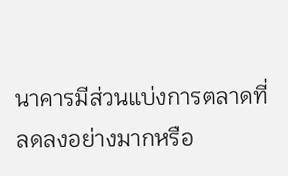นาคารมีส่วนแบ่งการตลาดที่ลดลงอย่างมากหรือ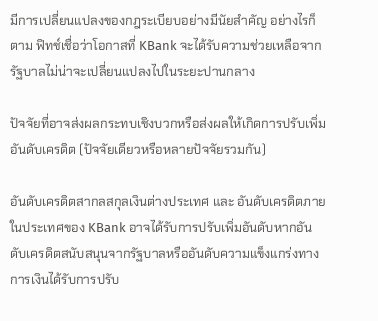มีการเปลี่ยนแปลงของกฎระเบียบอย่างมีนัยสำคัญ อย่างไรก็ตาม ฟิทช์เชื่อว่าโอกาสที่ KBank จะได้รับความช่วยเหลือจากรัฐบาลไม่น่าจะเปลี่ยนแปลงไปในระยะปานกลาง

ปัจจัยที่อาจส่งผลกระทบเชิงบวกหรือส่งผลให้เกิดการปรับเพิ่มอันดับเครดิต (ปัจจัยเดียวหรือหลายปัจจัยรวมกัน)

อันดับเครดิตสากลสกุลเงินต่างประเทศ และ อันดับเครดิตภายในประเทศของ KBank อาจได้รับการปรับเพิ่มอันดับหากอันดับเครดิตสนับสนุนจากรัฐบาลหรืออันดับความแข็งแกร่งทางการเงินได้รับการปรับ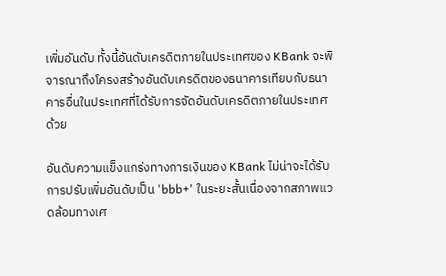เพิ่มอันดับ ทั้งนี้อันดับเครดิตภายในประเทศของ KBank จะพิจารณาถึงโครงสร้างอันดับเครดิตของธนาคารเทียบกับธนาคารอื่นในประเทศที่ได้รับการจัดอันดับเครดิตภายในประเทศด้วย

อันดับความแข็งแกร่งทางการเงินของ KBank ไม่น่าจะได้รับการปรับเพิ่มอันดับเป็น 'bbb+' ในระยะสั้นเนื่องจากสภาพแวดล้อมทางเศ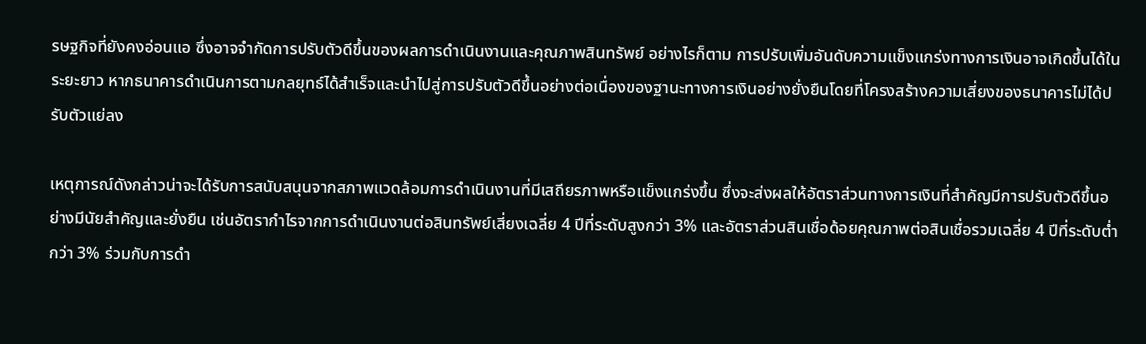รษฐกิจที่ยังคงอ่อนแอ ซึ่งอาจจำกัดการปรับตัวดีขึ้นของผลการดำเนินงานและคุณภาพสินทรัพย์ อย่างไรก็ตาม การปรับเพิ่มอันดับความแข็งแกร่งทางการเงินอาจเกิดขึ้นได้ในระยะยาว หากธนาคารดำเนินการตามกลยุทธ์ได้สำเร็จและนำไปสู่การปรับตัวดีขึ้นอย่างต่อเนื่องของฐานะทางการเงินอย่างยั่งยืนโดยที่โครงสร้างความเสี่ยงของธนาคารไม่ได้ปรับตัวแย่ลง

เหตุการณ์ดังกล่าวน่าจะได้รับการสนับสนุนจากสภาพแวดล้อมการดำเนินงานที่มีเสถียรภาพหรือแข็งแกร่งขึ้น ซึ่งจะส่งผลให้อัตราส่วนทางการเงินที่สำคัญมีการปรับตัวดีขึ้นอย่างมีนัยสำคัญและยั่งยืน เช่นอัตรากำไรจากการดำเนินงานต่อสินทรัพย์เสี่ยงเฉลี่ย 4 ปีที่ระดับสูงกว่า 3% และอัตราส่วนสินเชื่อด้อยคุณภาพต่อสินเชื่อรวมเฉลี่ย 4 ปีที่ระดับต่ำกว่า 3% ร่วมกับการดำ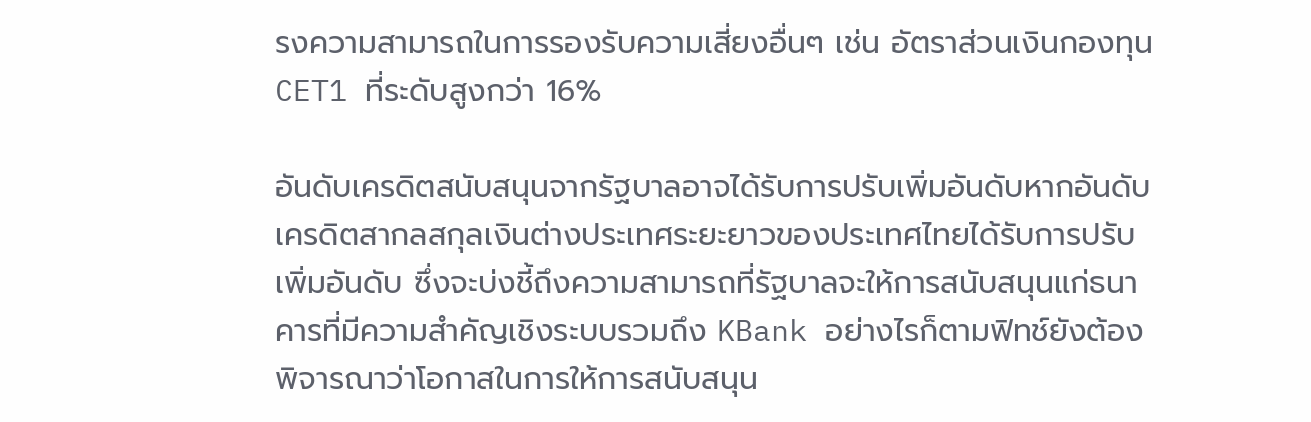รงความสามารถในการรองรับความเสี่ยงอื่นๆ เช่น อัตราส่วนเงินกองทุน CET1 ที่ระดับสูงกว่า 16%

อันดับเครดิตสนับสนุนจากรัฐบาลอาจได้รับการปรับเพิ่มอันดับหากอันดับเครดิตสากลสกุลเงินต่างประเทศระยะยาวของประเทศไทยได้รับการปรับเพิ่มอันดับ ซึ่งจะบ่งชี้ถึงความสามารถที่รัฐบาลจะให้การสนับสนุนแก่ธนาคารที่มีความสำคัญเชิงระบบรวมถึง KBank อย่างไรก็ตามฟิทช์ยังต้องพิจารณาว่าโอกาสในการให้การสนับสนุน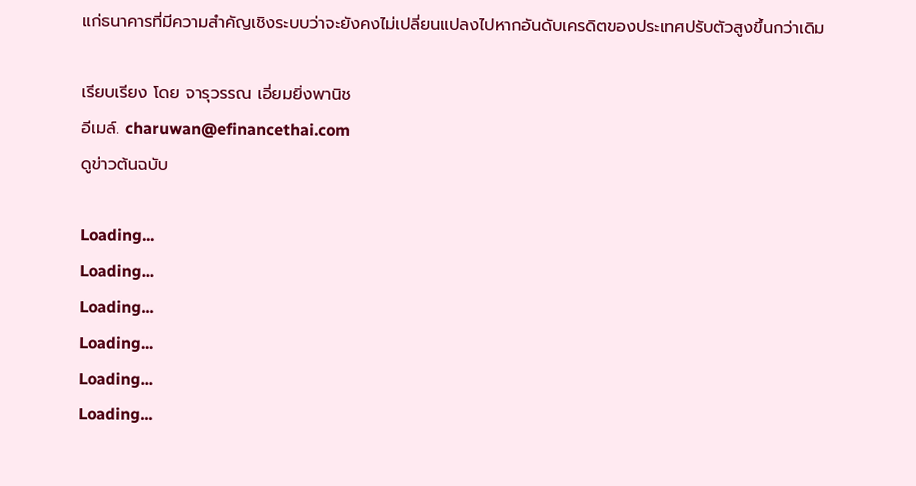แก่ธนาคารที่มีความสำคัญเชิงระบบว่าจะยังคงไม่เปลี่ยนแปลงไปหากอันดับเครดิตของประเทศปรับตัวสูงขึ้นกว่าเดิม

เรียบเรียง โดย จารุวรรณ เอี่ยมยิ่งพานิช
อีเมล์. charuwan@efinancethai.com
ดูข่าวต้นฉบับ

Loading...
Loading...
Loading...
Loading...
Loading...
Loading...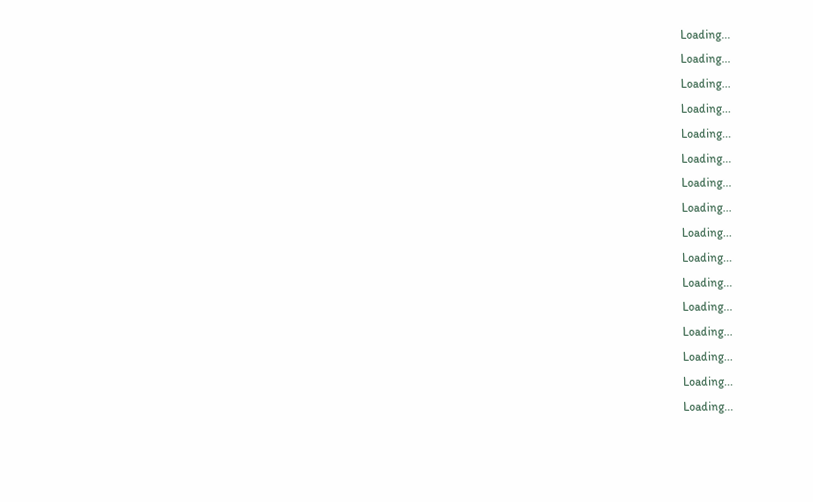Loading...
Loading...
Loading...
Loading...
Loading...
Loading...
Loading...
Loading...
Loading...
Loading...
Loading...
Loading...
Loading...
Loading...
Loading...
Loading...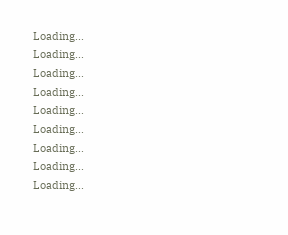Loading...
Loading...
Loading...
Loading...
Loading...
Loading...
Loading...
Loading...
Loading...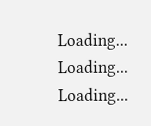Loading...
Loading...
Loading...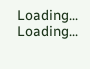Loading...
Loading...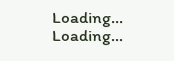Loading...
Loading...